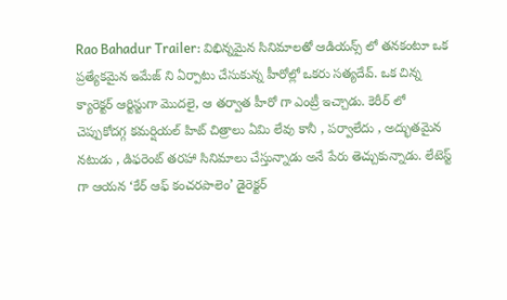Rao Bahadur Trailer: విభిన్నమైన సినిమాలతో ఆడియన్స్ లో తనకంటూ ఒక ప్రత్యేకమైన ఇమేజ్ ని ఏర్పాటు చేసుకున్న హీరోల్లో ఒకరు సత్యదేవ్. ఒక చిన్న క్యారెక్టర్ ఆర్టిస్టుగా మొదలై, ఆ తర్వాత హీరో గా ఎంట్రీ ఇచ్చాడు. కెరీర్ లో చెప్పుకోదగ్గ కమర్షియల్ హిట్ చిత్రాలు ఏమి లేవు కానీ , పర్వాలేదు , అద్భుతమైన నటుడు , డిఫరెంట్ తరహా సినిమాలు చేస్తున్నాడు అనే పేరు తెచ్చుకున్నాడు. లేటెస్ట్ గా ఆయన ‘కేర్ ఆఫ్ కంచరపాలెం’ డైరెక్టర్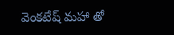వెంకటేష్ మహా తో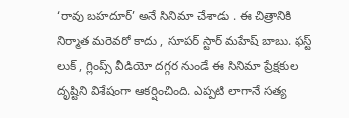‘రావు బహదూర్’ అనే సినిమా చేశాడు . ఈ చిత్రానికి నిర్మాత మరెవరో కాదు , సూపర్ స్టార్ మహేష్ బాబు. ఫస్ట్ లుక్ , గ్లింప్స్ వీడియో దగ్గర నుండే ఈ సినిమా ప్రేక్షకుల దృష్టిని విశేషంగా ఆకర్షించింది. ఎప్పటి లాగానే సత్య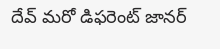దేవ్ మరో డిఫరెంట్ జానర్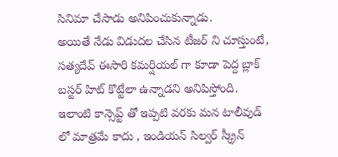సినిమా చేసాడు అనిపించుకున్నాడు.
అయితే నేడు విడుదల చేసిన టీజర్ ని చూస్తుంటే, సత్యదేవ్ ఈసారి కమర్షియల్ గా కూడా పెద్ద బ్లాక్ బస్టర్ హిట్ కొట్టేలా ఉన్నాడని అనిపిస్తోంది. ఇలాంటి కాన్సెప్ట్ తో ఇప్పటి వరకు మన టాలీవుడ్ లో మాత్రమే కాదు , ఇండియన్ సిల్వర్ స్క్రీన్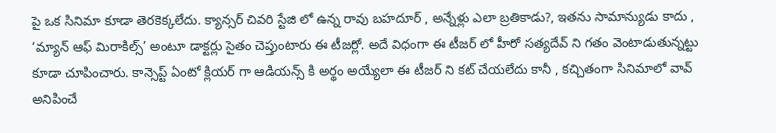పై ఒక సినిమా కూడా తెరకెక్కలేదు. క్యాన్సర్ చివరి స్టేజి లో ఉన్న రావు బహదూర్ , అన్నేళ్లు ఎలా బ్రతికాడు?, ఇతను సామాన్యుడు కాదు , ‘మ్యాన్ ఆఫ్ మిరాకిల్స్’ అంటూ డాక్టర్లు సైతం చెప్తుంటారు ఈ టీజర్లో. అదే విధంగా ఈ టీజర్ లో హీరో సత్యదేవ్ ని గతం వెంటాడుతున్నట్టు కూడా చూపించారు. కాన్సెప్ట్ ఏంటో క్లియర్ గా ఆడియన్స్ కి అర్థం అయ్యేలా ఈ టీజర్ ని కట్ చేయలేదు కానీ , కచ్చితంగా సినిమాలో వావ్ అనిపించే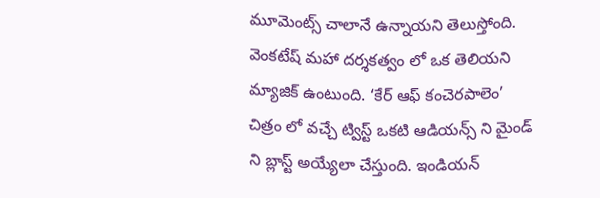మూమెంట్స్ చాలానే ఉన్నాయని తెలుస్తోంది.
వెంకటేష్ మహా దర్శకత్వం లో ఒక తెలియని మ్యాజిక్ ఉంటుంది. ‘కేర్ ఆఫ్ కంచెరపాలెం’ చిత్రం లో వచ్చే ట్విస్ట్ ఒకటి ఆడియన్స్ ని మైండ్ ని బ్లాస్ట్ అయ్యేలా చేస్తుంది. ఇండియన్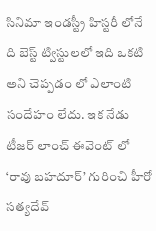సినిమా ఇండస్ట్రీ హిస్టరీ లోనే ది బెస్ట్ ట్విస్టులలో ఇది ఒకటి అని చెప్పడం లో ఎలాంటి సందేహం లేదు. ఇక నేడు టీజర్ లాంచ్ ఈవెంట్ లో ‘రావు బహదూర్’ గురించి హీరో సత్యదేవ్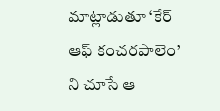మాట్లాడుతూ ‘కేర్ ఆఫ్ కంచరపాలెం’ ని చూసే ఆ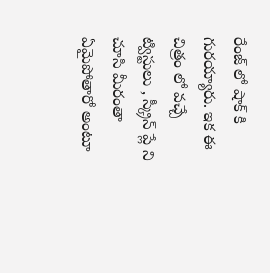రేంజ్ లో షాక్ కి గురయ్యారు. ఇక ఈ చిత్రం లో వచ్చే ట్విస్టులు , స్క్రీన్ ప్లే ని చూసి మీరంతా ఏమైపోతారో అంటూ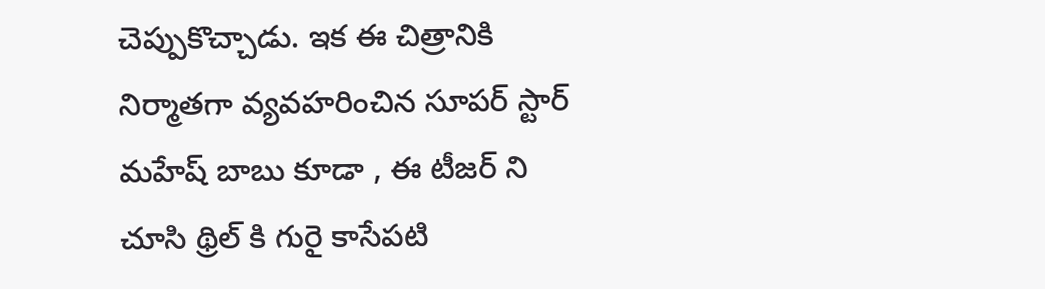చెప్పుకొచ్చాడు. ఇక ఈ చిత్రానికి నిర్మాతగా వ్యవహరించిన సూపర్ స్టార్ మహేష్ బాబు కూడా , ఈ టీజర్ ని చూసి థ్రిల్ కి గురై కాసేపటి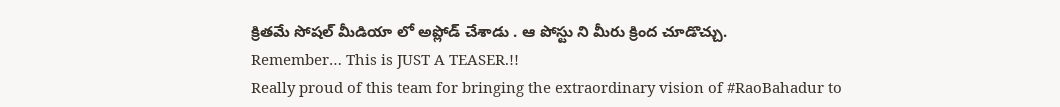క్రితమే సోషల్ మీడియా లో అప్లోడ్ చేశాడు . ఆ పోస్టు ని మీరు క్రింద చూడొచ్చు.
Remember… This is JUST A TEASER.!!
Really proud of this team for bringing the extraordinary vision of #RaoBahadur to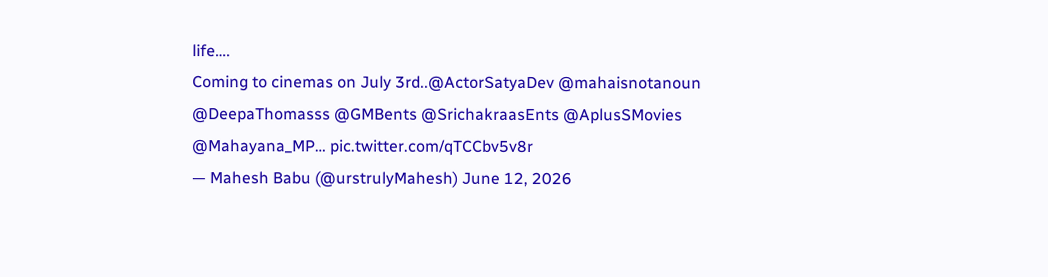life….
Coming to cinemas on July 3rd..@ActorSatyaDev @mahaisnotanoun @DeepaThomasss @GMBents @SrichakraasEnts @AplusSMovies @Mahayana_MP… pic.twitter.com/qTCCbv5v8r
— Mahesh Babu (@urstrulyMahesh) June 12, 2026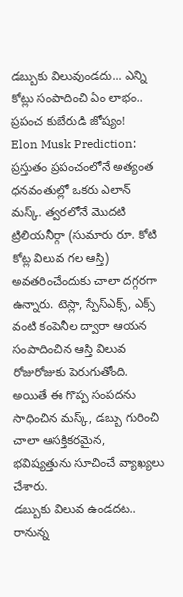డబ్బుకు విలువుండదు... ఎన్ని కోట్లు సంపాదించి ఏం లాభం.. ప్రపంచ కుబేరుడి జోష్యం!
Elon Musk Prediction: ప్రస్తుతం ప్రపంచంలోనే అత్యంత ధనవంతుల్లో ఒకరు ఎలాన్ మస్క్. త్వరలోనే మొదటి ట్రిలియనీర్గా (సుమారు రూ. కోటి కోట్ల విలువ గల ఆస్తి) అవతరించేందుకు చాలా దగ్గరగా ఉన్నారు. టెస్లా, స్పేస్ఎక్స్, ఎక్స్ వంటి కంపెనీల ద్వారా ఆయన సంపాదించిన ఆస్తి విలువ రోజురోజుకు పెరుగుతోంది. అయితే ఈ గొప్ప సంపదను సాధించిన మస్క్, డబ్బు గురించి చాలా ఆసక్తికరమైన, భవిష్యత్తును సూచించే వ్యాఖ్యలు చేశారు.
డబ్బుకు విలువ ఉండదట..
రానున్న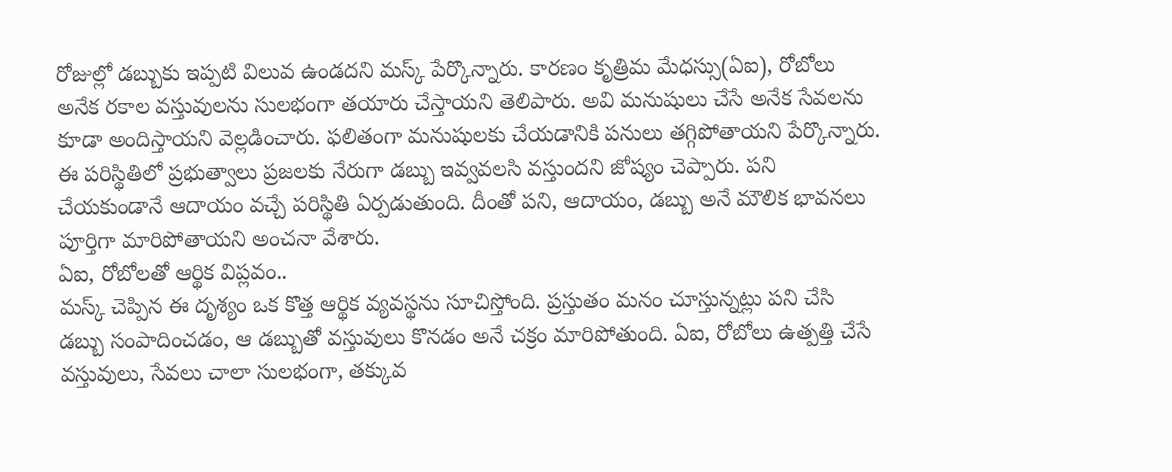రోజుల్లో డబ్బుకు ఇప్పటి విలువ ఉండదని మస్క్ పేర్కొన్నారు. కారణం కృత్రిమ మేధస్సు(ఏఐ), రోబోలు అనేక రకాల వస్తువులను సులభంగా తయారు చేస్తాయని తెలిపారు. అవి మనుషులు చేసే అనేక సేవలను కూడా అందిస్తాయని వెల్లడించారు. ఫలితంగా మనుషులకు చేయడానికి పనులు తగ్గిపోతాయని పేర్కొన్నారు. ఈ పరిస్థితిలో ప్రభుత్వాలు ప్రజలకు నేరుగా డబ్బు ఇవ్వవలసి వస్తుందని జోష్యం చెప్పారు. పని చేయకుండానే ఆదాయం వచ్చే పరిస్థితి ఏర్పడుతుంది. దీంతో పని, ఆదాయం, డబ్బు అనే మౌలిక భావనలు పూర్తిగా మారిపోతాయని అంచనా వేశారు.
ఏఐ, రోబోలతో ఆర్థిక విప్లవం..
మస్క్ చెప్పిన ఈ దృశ్యం ఒక కొత్త ఆర్థిక వ్యవస్థను సూచిస్తోంది. ప్రస్తుతం మనం చూస్తున్నట్లు పని చేసి డబ్బు సంపాదించడం, ఆ డబ్బుతో వస్తువులు కొనడం అనే చక్రం మారిపోతుంది. ఏఐ, రోబోలు ఉత్పత్తి చేసే వస్తువులు, సేవలు చాలా సులభంగా, తక్కువ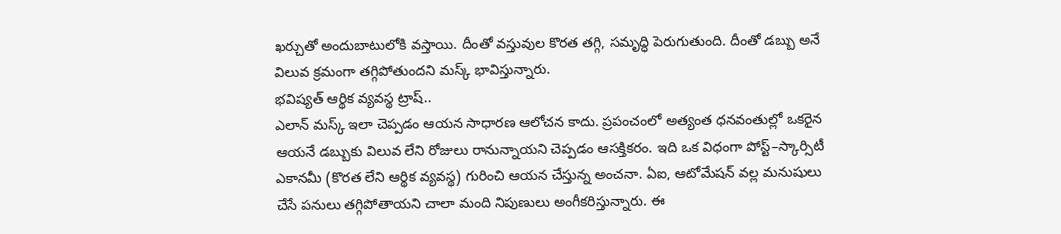ఖర్చుతో అందుబాటులోకి వస్తాయి. దీంతో వస్తువుల కొరత తగ్గి, సమృద్ధి పెరుగుతుంది. దీంతో డబ్బు అనే విలువ క్రమంగా తగ్గిపోతుందని మస్క్ భావిస్తున్నారు.
భవిష్యత్ ఆర్థిక వ్యవస్థ ట్రాష్..
ఎలాన్ మస్క్ ఇలా చెప్పడం ఆయన సాధారణ ఆలోచన కాదు. ప్రపంచంలో అత్యంత ధనవంతుల్లో ఒకరైన ఆయనే డబ్బుకు విలువ లేని రోజులు రానున్నాయని చెప్పడం ఆసక్తికరం. ఇది ఒక విధంగా పోస్ట్–స్కార్సిటీ ఎకానమీ (కొరత లేని ఆర్థిక వ్యవస్థ) గురించి ఆయన చేస్తున్న అంచనా. ఏఐ, ఆటోమేషన్ వల్ల మనుషులు చేసే పనులు తగ్గిపోతాయని చాలా మంది నిపుణులు అంగీకరిస్తున్నారు. ఈ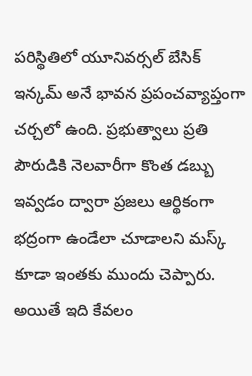పరిస్థితిలో యూనివర్సల్ బేసిక్ ఇన్కమ్ అనే భావన ప్రపంచవ్యాప్తంగా చర్చలో ఉంది. ప్రభుత్వాలు ప్రతి పౌరుడికి నెలవారీగా కొంత డబ్బు ఇవ్వడం ద్వారా ప్రజలు ఆర్థికంగా భద్రంగా ఉండేలా చూడాలని మస్క్ కూడా ఇంతకు ముందు చెప్పారు. అయితే ఇది కేవలం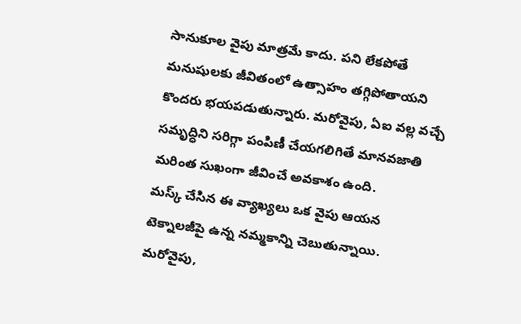సానుకూల వైపు మాత్రమే కాదు. పని లేకపోతే మనుషులకు జీవితంలో ఉత్సాహం తగ్గిపోతాయని కొందరు భయపడుతున్నారు. మరోవైపు, ఏఐ వల్ల వచ్చే సమృద్ధిని సరిగ్గా పంపిణీ చేయగలిగితే మానవజాతి మరింత సుఖంగా జీవించే అవకాశం ఉంది.
మస్క్ చేసిన ఈ వ్యాఖ్యలు ఒక వైపు ఆయన టెక్నాలజీపై ఉన్న నమ్మకాన్ని చెబుతున్నాయి. మరోవైపు,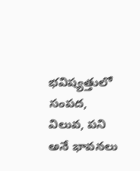భవిష్యత్తులో సంపద, విలువ, పని అనే భావనలు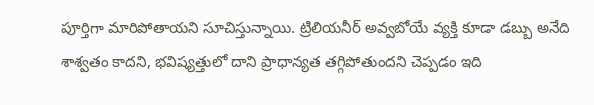పూర్తిగా మారిపోతాయని సూచిస్తున్నాయి. ట్రిలియనీర్ అవ్వబోయే వ్యక్తి కూడా డబ్బు అనేది శాశ్వతం కాదని, భవిష్యత్తులో దాని ప్రాధాన్యత తగ్గిపోతుందని చెప్పడం ఇది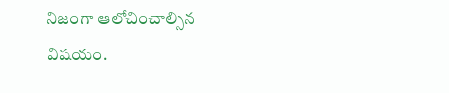నిజంగా ఆలోచించాల్సిన విషయం.